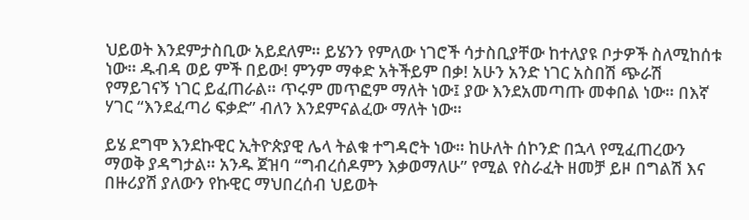ህይወት እንደምታስቢው አይደለም። ይሄንን የምለው ነገሮች ሳታስቢያቸው ከተለያዩ ቦታዎች ስለሚከሰቱ ነው። ዱብዳ ወይ ምች በይው! ምንም ማቀድ አትችይም በቃ! አሁን አንድ ነገር አስበሽ ጭራሽ የማይገናኝ ነገር ይፈጠራል። ጥሩም መጥፎም ማለት ነው፤ ያው እንደአመጣጡ መቀበል ነው። በእኛ ሃገር “እንደፈጣሪ ፍቃድ” ብለን እንደምናልፈው ማለት ነው።

ይሄ ደግሞ እንደኩዊር ኢትዮጵያዊ ሌላ ትልቁ ተግዳሮት ነው። ከሁለት ሰኮንድ በኋላ የሚፈጠረውን ማወቅ ያዳግታል። አንዱ ጀዝባ “ግብረሰዶምን እቃወማለሁ” የሚል የስራፈት ዘመቻ ይዞ በግልሽ እና በዙሪያሽ ያለውን የኩዊር ማህበረሰብ ህይወት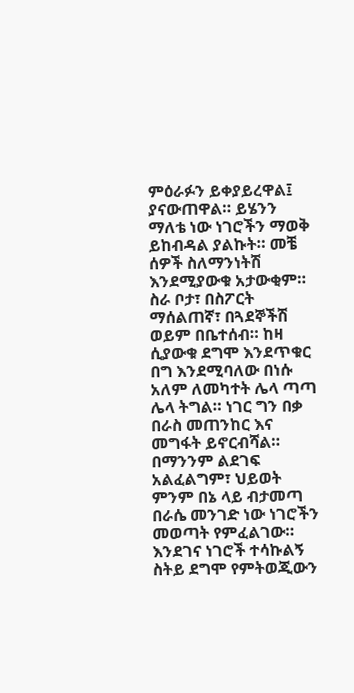ምዕራፉን ይቀያይረዋል፤ ያናውጠዋል። ይሄንን ማለቴ ነው ነገሮችን ማወቅ ይከብዳል ያልኩት። መቼ ሰዎች ስለማንነትሽ እንደሚያውቁ አታውቂም። ስራ ቦታ፣ በስፖርት ማሰልጠኛ፣ በጓደኞችሽ ወይም በቤተሰብ። ከዛ ሲያውቁ ደግሞ እንደጥቁር በግ እንደሚባለው በነሱ አለም ለመካተት ሌላ ጣጣ ሌላ ትግል። ነገር ግን በቃ በራስ መጠንከር እና መግፋት ይኖርብሻል። በማንንም ልደገፍ አልፈልግም፣ ህይወት ምንም በኔ ላይ ብታመጣ በራሴ መንገድ ነው ነገሮችን መወጣት የምፈልገው።
እንደገና ነገሮች ተሳኩልኝ ስትይ ደግሞ የምትወጂውን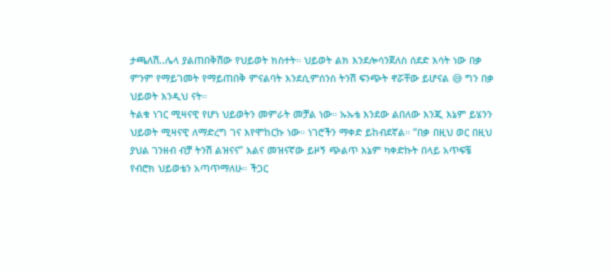ታጫለሽ..ሌላ ያልጠበቅሽው የህይወት ክስተት። ህይወት ልክ እንደሎሳንጀለስ ሰደድ እሳት ነው በቃ ምንም የማይገመት የማይጠበቅ ምናልባት እንደሲምሰንስ ትንሽ ፍንጭት ኖሯቸው ይሆናል 😅 ግን በቃ ህይወት እንዲህ ናት።
ትልቁ ነገር ሚዛናዊ የሆነ ህይወትን መምራት መቻል ነው። ኡኡቴ እንደው ልበለው እንጂ እኔም ይሄንን ህይወት ሚዛናዊ ለማድረግ ገና እየሞከርኩ ነው። ነገሮችን ማቀድ ይከብደኛል። “በቃ በዚህ ወር በዚህ ያህል ገንዘብ ብቻ ትንሽ ልዝናና” እልና መዝናኛው ይዞኝ ጭልጥ እኔም ካቀድኩት በላይ አጥፍቼ የብሮክ ህይወቴን አጣጥማለሁ። ችጋር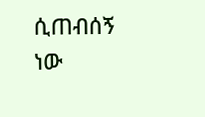ሲጠብሰኝ ነው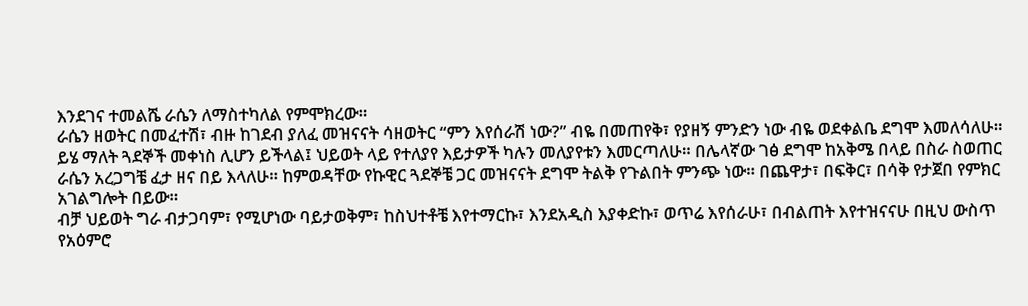እንደገና ተመልሼ ራሴን ለማስተካለል የምሞክረው።
ራሴን ዘወትር በመፈተሽ፣ ብዙ ከገደብ ያለፈ መዝናናት ሳዘወትር “ምን እየሰራሽ ነው?” ብዬ በመጠየቅ፣ የያዘኝ ምንድን ነው ብዬ ወደቀልቤ ደግሞ እመለሳለሁ። ይሄ ማለት ጓደኞች መቀነስ ሊሆን ይችላል፤ ህይወት ላይ የተለያየ እይታዎች ካሉን መለያየቱን እመርጣለሁ። በሌላኛው ገፅ ደግሞ ከአቅሜ በላይ በስራ ስወጠር ራሴን አረጋግቼ ፈታ ዘና በይ እላለሁ። ከምወዳቸው የኩዊር ጓደኞቼ ጋር መዝናናት ደግሞ ትልቅ የጉልበት ምንጭ ነው። በጨዋታ፣ በፍቅር፣ በሳቅ የታጀበ የምክር አገልግሎት በይው።
ብቻ ህይወት ግራ ብታጋባም፣ የሚሆነው ባይታወቅም፣ ከስህተቶቼ እየተማርኩ፣ እንደአዲስ እያቀድኩ፣ ወጥሬ እየሰራሁ፣ በብልጠት እየተዝናናሁ በዚህ ውስጥ የአዕምሮ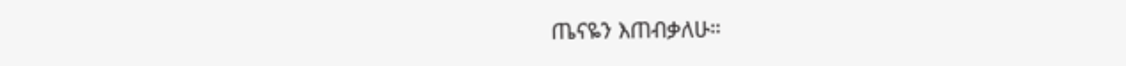ጤናዬን እጠብቃለሁ።